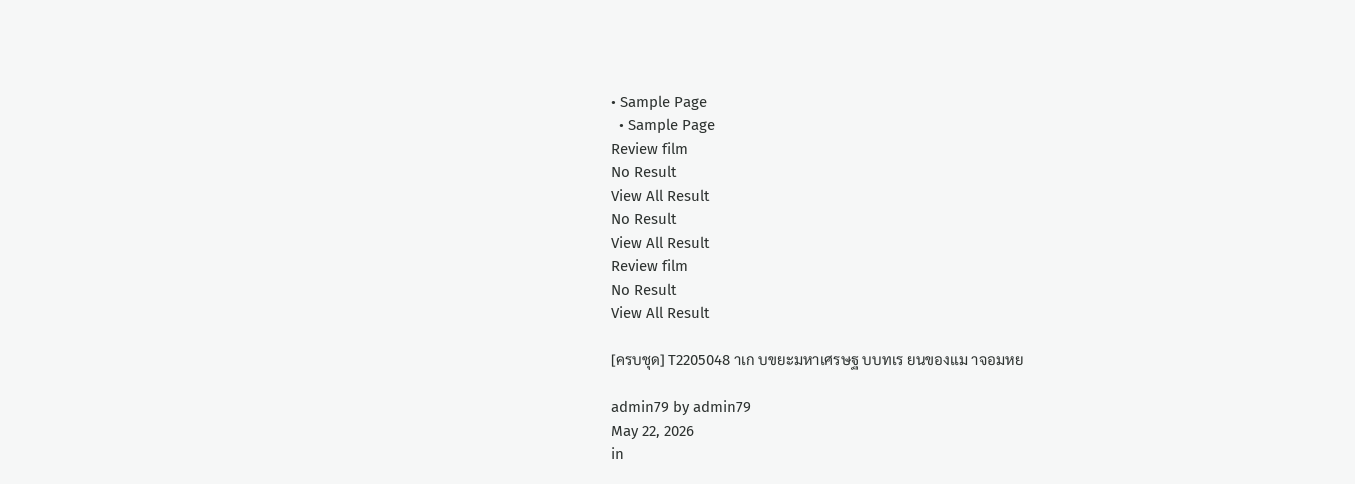• Sample Page
  • Sample Page
Review film
No Result
View All Result
No Result
View All Result
Review film
No Result
View All Result

[ครบชุด] T2205048 าเก บขยะมหาเศรษฐ บบทเร ยนของแม าจอมหย

admin79 by admin79
May 22, 2026
in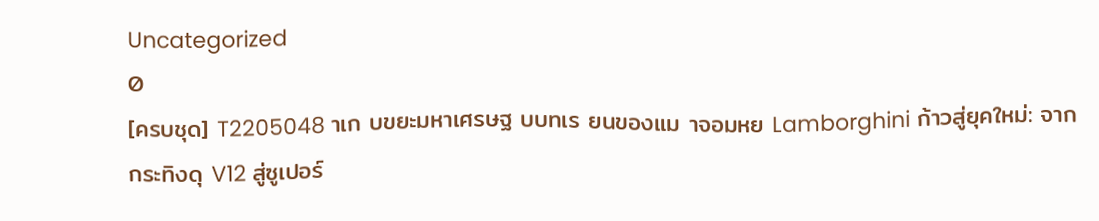Uncategorized
0
[ครบชุด] T2205048 าเก บขยะมหาเศรษฐ บบทเร ยนของแม าจอมหย Lamborghini ก้าวสู่ยุคใหม่: จากกระทิงดุ V12 สู่ซูเปอร์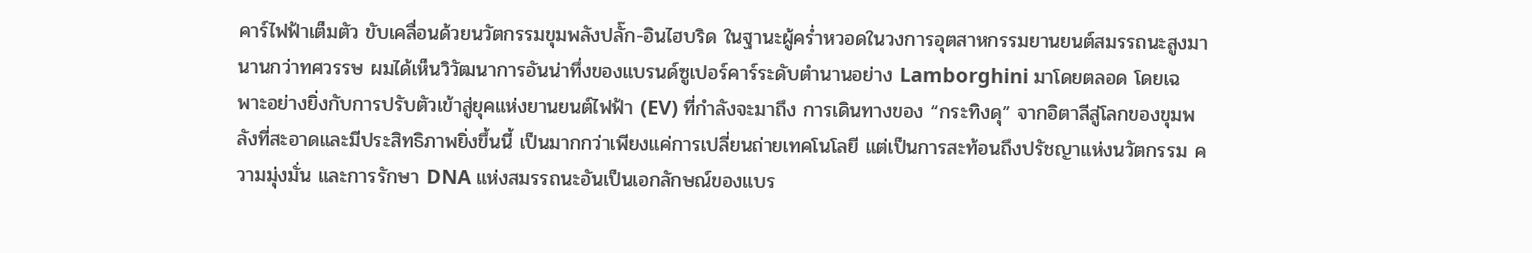คาร์ไฟฟ้าเต็มตัว ขับเคลื่อนด้วยนวัตกรรมขุมพลังปลั๊ก-อินไฮบริด ในฐานะผู้คร่ำหวอดในวงการอุตสาหกรรมยานยนต์สมรรถนะสูงมานานกว่าทศวรรษ ผมได้เห็นวิวัฒนาการอันน่าทึ่งของแบรนด์ซูเปอร์คาร์ระดับตำนานอย่าง Lamborghini มาโดยตลอด โดยเฉพาะอย่างยิ่งกับการปรับตัวเข้าสู่ยุคแห่งยานยนต์ไฟฟ้า (EV) ที่กำลังจะมาถึง การเดินทางของ “กระทิงดุ” จากอิตาลีสู่โลกของขุมพลังที่สะอาดและมีประสิทธิภาพยิ่งขึ้นนี้ เป็นมากกว่าเพียงแค่การเปลี่ยนถ่ายเทคโนโลยี แต่เป็นการสะท้อนถึงปรัชญาแห่งนวัตกรรม ความมุ่งมั่น และการรักษา DNA แห่งสมรรถนะอันเป็นเอกลักษณ์ของแบร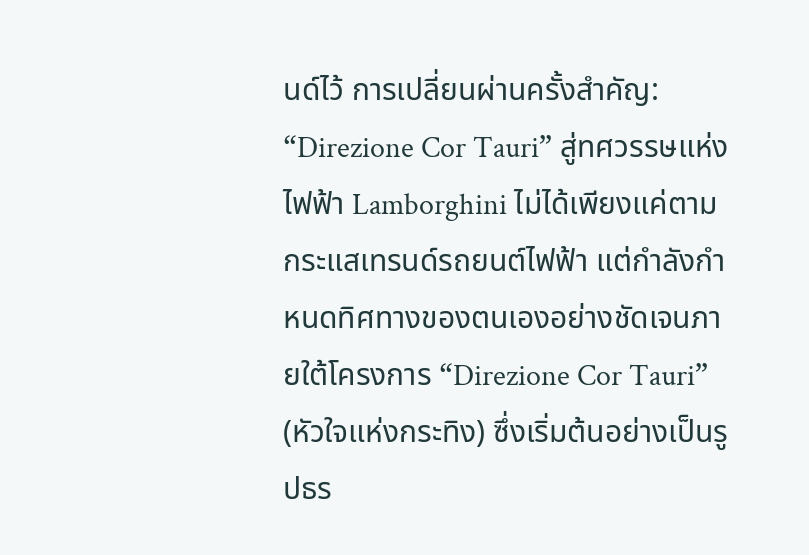นด์ไว้ การเปลี่ยนผ่านครั้งสำคัญ: “Direzione Cor Tauri” สู่ทศวรรษแห่งไฟฟ้า Lamborghini ไม่ได้เพียงแค่ตามกระแสเทรนด์รถยนต์ไฟฟ้า แต่กำลังกำหนดทิศทางของตนเองอย่างชัดเจนภายใต้โครงการ “Direzione Cor Tauri” (หัวใจแห่งกระทิง) ซึ่งเริ่มต้นอย่างเป็นรูปธร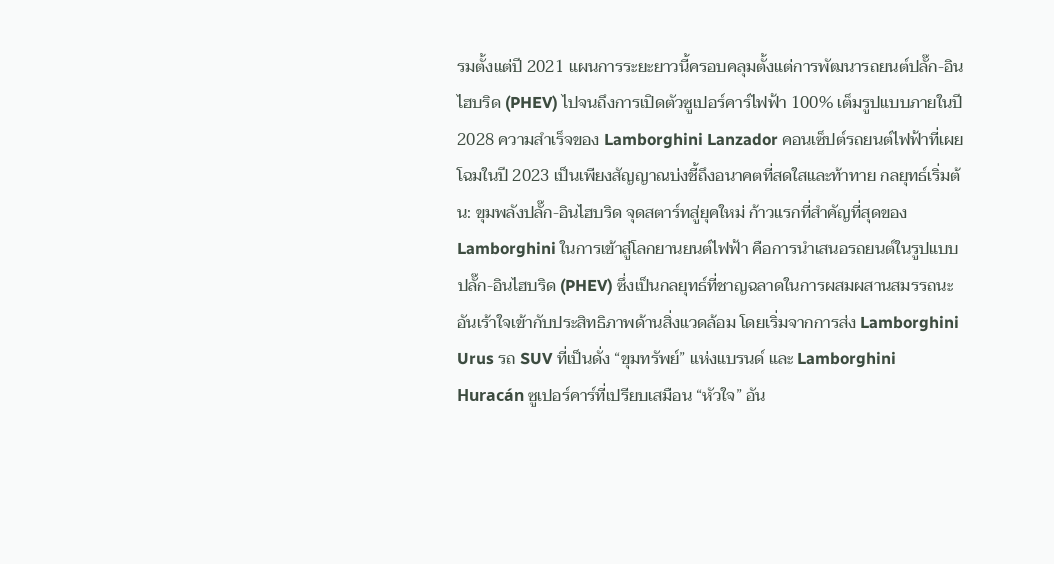รมตั้งแต่ปี 2021 แผนการระยะยาวนี้ครอบคลุมตั้งแต่การพัฒนารถยนต์ปลั๊ก-อินไฮบริด (PHEV) ไปจนถึงการเปิดตัวซูเปอร์คาร์ไฟฟ้า 100% เต็มรูปแบบภายในปี 2028 ความสำเร็จของ Lamborghini Lanzador คอนเซ็ปต์รถยนต์ไฟฟ้าที่เผยโฉมในปี 2023 เป็นเพียงสัญญาณบ่งชี้ถึงอนาคตที่สดใสและท้าทาย กลยุทธ์เริ่มต้น: ขุมพลังปลั๊ก-อินไฮบริด จุดสตาร์ทสู่ยุคใหม่ ก้าวแรกที่สำคัญที่สุดของ Lamborghini ในการเข้าสู่โลกยานยนต์ไฟฟ้า คือการนำเสนอรถยนต์ในรูปแบบปลั๊ก-อินไฮบริด (PHEV) ซึ่งเป็นกลยุทธ์ที่ชาญฉลาดในการผสมผสานสมรรถนะอันเร้าใจเข้ากับประสิทธิภาพด้านสิ่งแวดล้อม โดยเริ่มจากการส่ง Lamborghini Urus รถ SUV ที่เป็นดั่ง “ขุมทรัพย์” แห่งแบรนด์ และ Lamborghini Huracán ซูเปอร์คาร์ที่เปรียบเสมือน “หัวใจ” อัน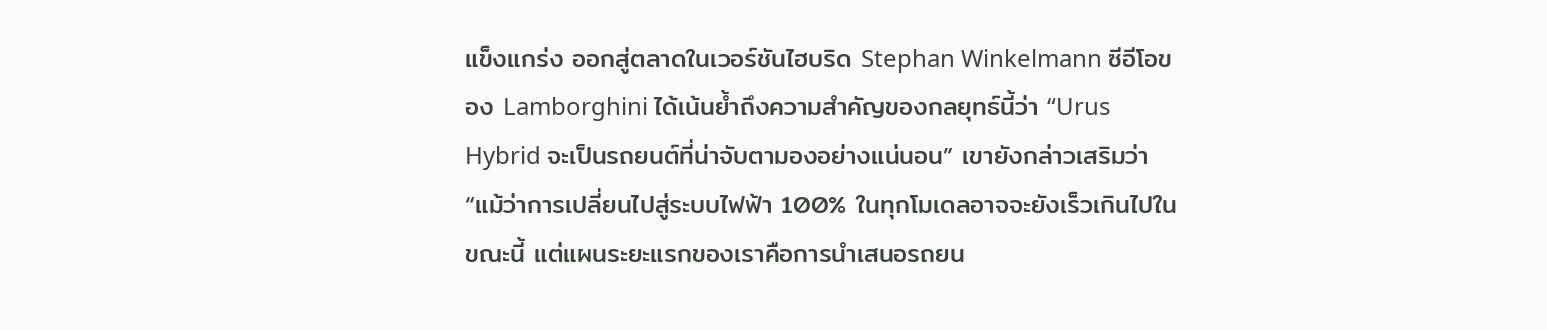แข็งแกร่ง ออกสู่ตลาดในเวอร์ชันไฮบริด Stephan Winkelmann ซีอีโอของ Lamborghini ได้เน้นย้ำถึงความสำคัญของกลยุทธ์นี้ว่า “Urus Hybrid จะเป็นรถยนต์ที่น่าจับตามองอย่างแน่นอน” เขายังกล่าวเสริมว่า “แม้ว่าการเปลี่ยนไปสู่ระบบไฟฟ้า 100% ในทุกโมเดลอาจจะยังเร็วเกินไปในขณะนี้ แต่แผนระยะแรกของเราคือการนำเสนอรถยน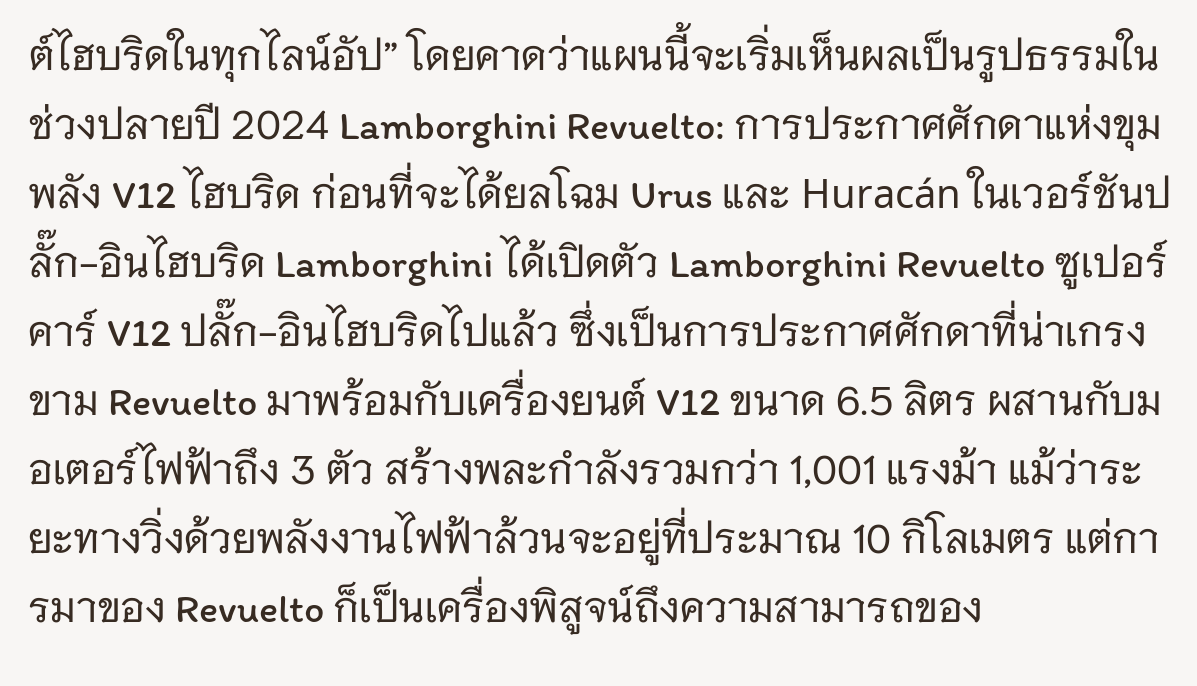ต์ไฮบริดในทุกไลน์อัป” โดยคาดว่าแผนนี้จะเริ่มเห็นผลเป็นรูปธรรมในช่วงปลายปี 2024 Lamborghini Revuelto: การประกาศศักดาแห่งขุมพลัง V12 ไฮบริด ก่อนที่จะได้ยลโฉม Urus และ Huracán ในเวอร์ชันปลั๊ก-อินไฮบริด Lamborghini ได้เปิดตัว Lamborghini Revuelto ซูเปอร์คาร์ V12 ปลั๊ก-อินไฮบริดไปแล้ว ซึ่งเป็นการประกาศศักดาที่น่าเกรงขาม Revuelto มาพร้อมกับเครื่องยนต์ V12 ขนาด 6.5 ลิตร ผสานกับมอเตอร์ไฟฟ้าถึง 3 ตัว สร้างพละกำลังรวมกว่า 1,001 แรงม้า แม้ว่าระยะทางวิ่งด้วยพลังงานไฟฟ้าล้วนจะอยู่ที่ประมาณ 10 กิโลเมตร แต่การมาของ Revuelto ก็เป็นเครื่องพิสูจน์ถึงความสามารถของ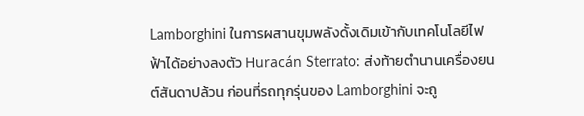Lamborghini ในการผสานขุมพลังดั้งเดิมเข้ากับเทคโนโลยีไฟฟ้าได้อย่างลงตัว Huracán Sterrato: ส่งท้ายตำนานเครื่องยนต์สันดาปล้วน ก่อนที่รถทุกรุ่นของ Lamborghini จะถู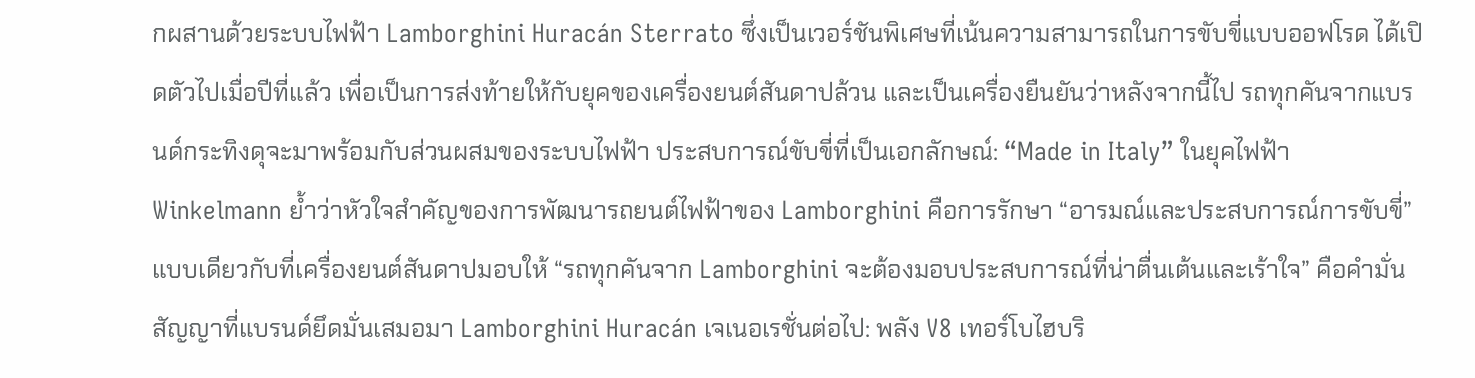กผสานด้วยระบบไฟฟ้า Lamborghini Huracán Sterrato ซึ่งเป็นเวอร์ชันพิเศษที่เน้นความสามารถในการขับขี่แบบออฟโรด ได้เปิดตัวไปเมื่อปีที่แล้ว เพื่อเป็นการส่งท้ายให้กับยุคของเครื่องยนต์สันดาปล้วน และเป็นเครื่องยืนยันว่าหลังจากนี้ไป รถทุกคันจากแบรนด์กระทิงดุจะมาพร้อมกับส่วนผสมของระบบไฟฟ้า ประสบการณ์ขับขี่ที่เป็นเอกลักษณ์: “Made in Italy” ในยุคไฟฟ้า
Winkelmann ย้ำว่าหัวใจสำคัญของการพัฒนารถยนต์ไฟฟ้าของ Lamborghini คือการรักษา “อารมณ์และประสบการณ์การขับขี่” แบบเดียวกับที่เครื่องยนต์สันดาปมอบให้ “รถทุกคันจาก Lamborghini จะต้องมอบประสบการณ์ที่น่าตื่นเต้นและเร้าใจ” คือคำมั่นสัญญาที่แบรนด์ยึดมั่นเสมอมา Lamborghini Huracán เจเนอเรชั่นต่อไป: พลัง V8 เทอร์โบไฮบริ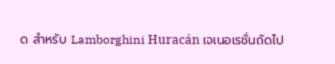ด สำหรับ Lamborghini Huracán เจเนอเรชั่นถัดไป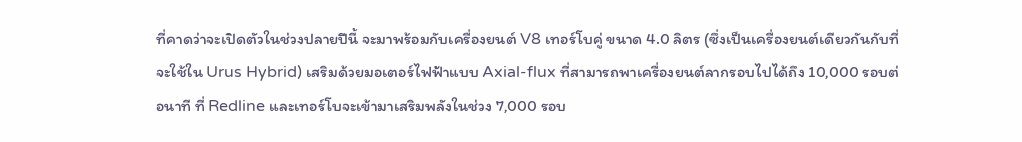ที่คาดว่าจะเปิดตัวในช่วงปลายปีนี้ จะมาพร้อมกับเครื่องยนต์ V8 เทอร์โบคู่ ขนาด 4.0 ลิตร (ซึ่งเป็นเครื่องยนต์เดียวกันกับที่จะใช้ใน Urus Hybrid) เสริมด้วยมอเตอร์ไฟฟ้าแบบ Axial-flux ที่สามารถพาเครื่องยนต์ลากรอบไปได้ถึง 10,000 รอบต่อนาที ที่ Redline และเทอร์โบจะเข้ามาเสริมพลังในช่วง 7,000 รอบ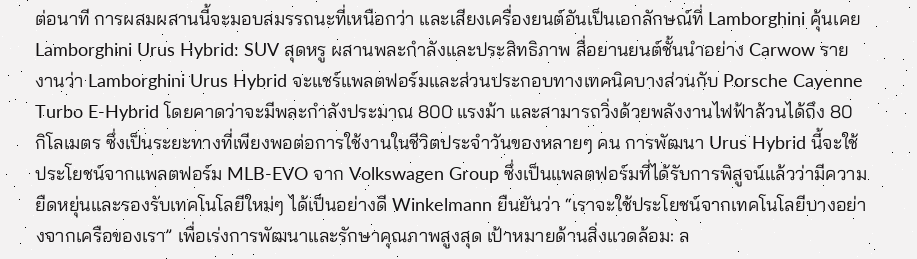ต่อนาที การผสมผสานนี้จะมอบสมรรถนะที่เหนือกว่า และเสียงเครื่องยนต์อันเป็นเอกลักษณ์ที่ Lamborghini คุ้นเคย Lamborghini Urus Hybrid: SUV สุดหรู ผสานพละกำลังและประสิทธิภาพ สื่อยานยนต์ชั้นนำอย่าง Carwow รายงานว่า Lamborghini Urus Hybrid จะแชร์แพลตฟอร์มและส่วนประกอบทางเทคนิคบางส่วนกับ Porsche Cayenne Turbo E-Hybrid โดยคาดว่าจะมีพละกำลังประมาณ 800 แรงม้า และสามารถวิ่งด้วยพลังงานไฟฟ้าล้วนได้ถึง 80 กิโลเมตร ซึ่งเป็นระยะทางที่เพียงพอต่อการใช้งานในชีวิตประจำวันของหลายๆ คน การพัฒนา Urus Hybrid นี้จะใช้ประโยชน์จากแพลตฟอร์ม MLB-EVO จาก Volkswagen Group ซึ่งเป็นแพลตฟอร์มที่ได้รับการพิสูจน์แล้วว่ามีความยืดหยุ่นและรองรับเทคโนโลยีใหม่ๆ ได้เป็นอย่างดี Winkelmann ยืนยันว่า “เราจะใช้ประโยชน์จากเทคโนโลยีบางอย่างจากเครือของเรา” เพื่อเร่งการพัฒนาและรักษาคุณภาพสูงสุด เป้าหมายด้านสิ่งแวดล้อม: ล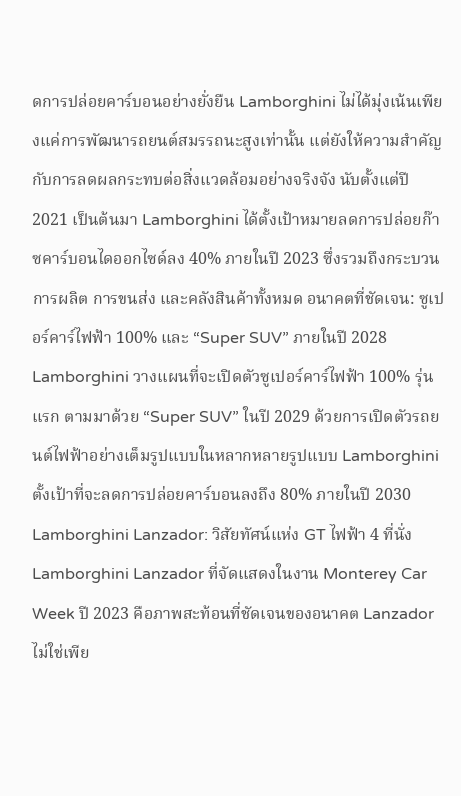ดการปล่อยคาร์บอนอย่างยั่งยืน Lamborghini ไม่ได้มุ่งเน้นเพียงแค่การพัฒนารถยนต์สมรรถนะสูงเท่านั้น แต่ยังให้ความสำคัญกับการลดผลกระทบต่อสิ่งแวดล้อมอย่างจริงจัง นับตั้งแต่ปี 2021 เป็นต้นมา Lamborghini ได้ตั้งเป้าหมายลดการปล่อยก๊าซคาร์บอนไดออกไซด์ลง 40% ภายในปี 2023 ซึ่งรวมถึงกระบวนการผลิต การขนส่ง และคลังสินค้าทั้งหมด อนาคตที่ชัดเจน: ซูเปอร์คาร์ไฟฟ้า 100% และ “Super SUV” ภายในปี 2028 Lamborghini วางแผนที่จะเปิดตัวซูเปอร์คาร์ไฟฟ้า 100% รุ่นแรก ตามมาด้วย “Super SUV” ในปี 2029 ด้วยการเปิดตัวรถยนต์ไฟฟ้าอย่างเต็มรูปแบบในหลากหลายรูปแบบ Lamborghini ตั้งเป้าที่จะลดการปล่อยคาร์บอนลงถึง 80% ภายในปี 2030 Lamborghini Lanzador: วิสัยทัศน์แห่ง GT ไฟฟ้า 4 ที่นั่ง Lamborghini Lanzador ที่จัดแสดงในงาน Monterey Car Week ปี 2023 คือภาพสะท้อนที่ชัดเจนของอนาคต Lanzador ไม่ใช่เพีย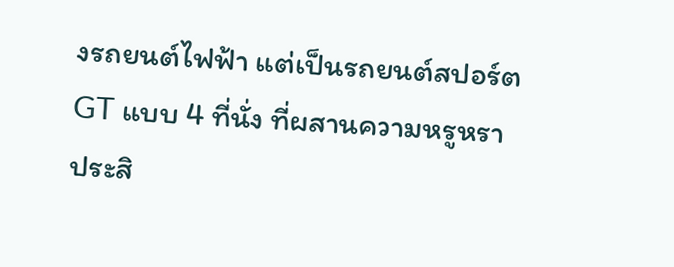งรถยนต์ไฟฟ้า แต่เป็นรถยนต์สปอร์ต GT แบบ 4 ที่นั่ง ที่ผสานความหรูหรา ประสิ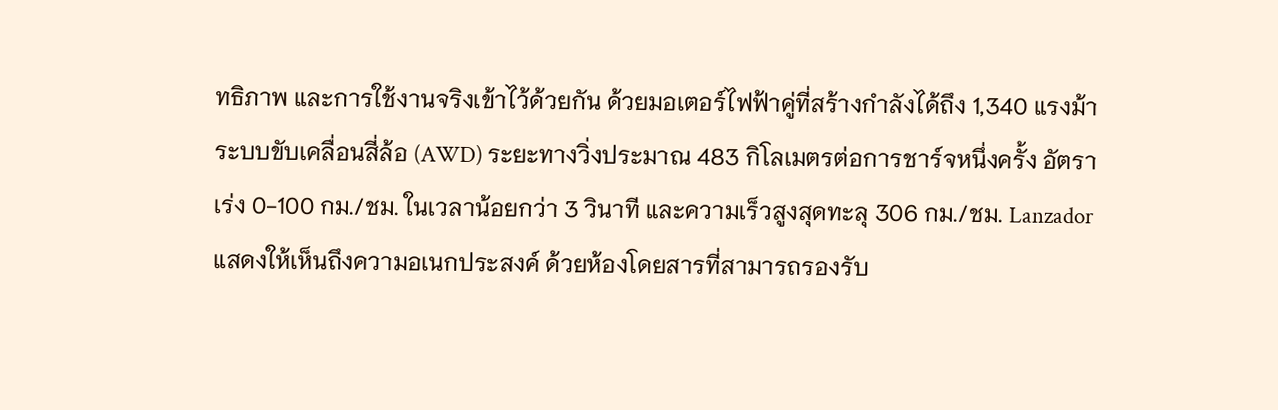ทธิภาพ และการใช้งานจริงเข้าไว้ด้วยกัน ด้วยมอเตอร์ไฟฟ้าคู่ที่สร้างกำลังได้ถึง 1,340 แรงม้า ระบบขับเคลื่อนสี่ล้อ (AWD) ระยะทางวิ่งประมาณ 483 กิโลเมตรต่อการชาร์จหนึ่งครั้ง อัตราเร่ง 0-100 กม./ชม. ในเวลาน้อยกว่า 3 วินาที และความเร็วสูงสุดทะลุ 306 กม./ชม. Lanzador แสดงให้เห็นถึงความอเนกประสงค์ ด้วยห้องโดยสารที่สามารถรองรับ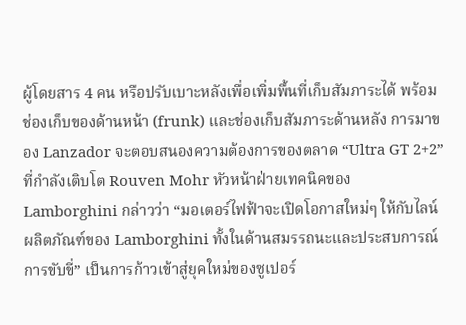ผู้โดยสาร 4 คน หรือปรับเบาะหลังเพื่อเพิ่มพื้นที่เก็บสัมภาระได้ พร้อมช่องเก็บของด้านหน้า (frunk) และช่องเก็บสัมภาระด้านหลัง การมาของ Lanzador จะตอบสนองความต้องการของตลาด “Ultra GT 2+2” ที่กำลังเติบโต Rouven Mohr หัวหน้าฝ่ายเทคนิคของ Lamborghini กล่าวว่า “มอเตอร์ไฟฟ้าจะเปิดโอกาสใหม่ๆ ให้กับไลน์ผลิตภัณฑ์ของ Lamborghini ทั้งในด้านสมรรถนะและประสบการณ์การขับขี่” เป็นการก้าวเข้าสู่ยุคใหม่ของซูเปอร์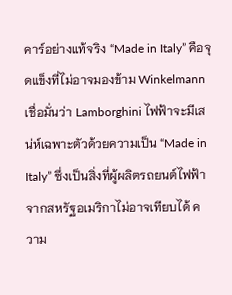คาร์อย่างแท้จริง “Made in Italy” คือจุดแข็งที่ไม่อาจมองข้าม Winkelmann เชื่อมั่นว่า Lamborghini ไฟฟ้าจะมีเสน่ห์เฉพาะตัวด้วยความเป็น “Made in Italy” ซึ่งเป็นสิ่งที่ผู้ผลิตรถยนต์ไฟฟ้าจากสหรัฐอเมริกาไม่อาจเทียบได้ ความ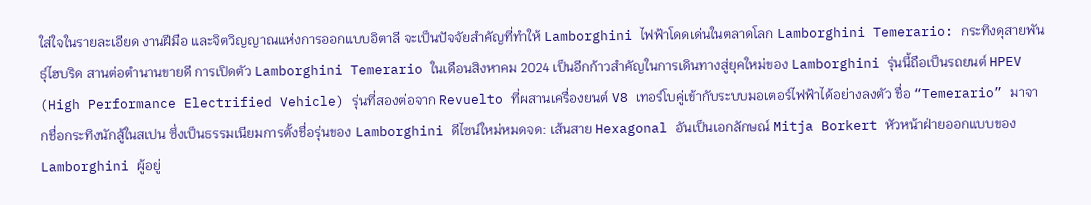ใส่ใจในรายละเอียด งานฝีมือ และจิตวิญญาณแห่งการออกแบบอิตาลี จะเป็นปัจจัยสำคัญที่ทำให้ Lamborghini ไฟฟ้าโดดเด่นในตลาดโลก Lamborghini Temerario: กระทิงดุสายพันธุ์ไฮบริด สานต่อตำนานขายดี การเปิดตัว Lamborghini Temerario ในเดือนสิงหาคม 2024 เป็นอีกก้าวสำคัญในการเดินทางสู่ยุคใหม่ของ Lamborghini รุ่นนี้ถือเป็นรถยนต์ HPEV (High Performance Electrified Vehicle) รุ่นที่สองต่อจาก Revuelto ที่ผสานเครื่องยนต์ V8 เทอร์โบคู่เข้ากับระบบมอเตอร์ไฟฟ้าได้อย่างลงตัว ชื่อ “Temerario” มาจากชื่อกระทิงนักสู้ในสเปน ซึ่งเป็นธรรมเนียมการตั้งชื่อรุ่นของ Lamborghini ดีไซน์ใหม่หมดจด: เส้นสาย Hexagonal อันเป็นเอกลักษณ์ Mitja Borkert หัวหน้าฝ่ายออกแบบของ Lamborghini ผู้อยู่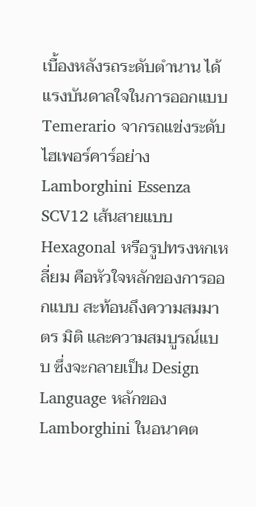เบื้องหลังรถระดับตำนาน ได้แรงบันดาลใจในการออกแบบ Temerario จากรถแข่งระดับไฮเพอร์คาร์อย่าง Lamborghini Essenza SCV12 เส้นสายแบบ Hexagonal หรือรูปทรงหกเหลี่ยม คือหัวใจหลักของการออกแบบ สะท้อนถึงความสมมาตร มิติ และความสมบูรณ์แบบ ซึ่งจะกลายเป็น Design Language หลักของ Lamborghini ในอนาคต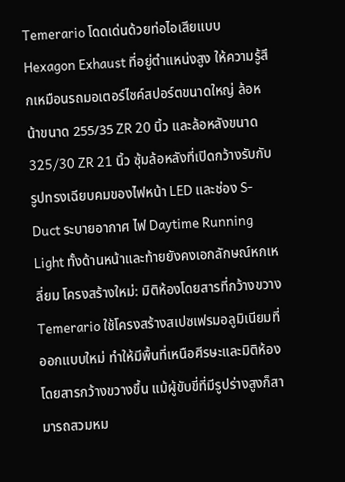Temerario โดดเด่นด้วยท่อไอเสียแบบ Hexagon Exhaust ที่อยู่ตำแหน่งสูง ให้ความรู้สึกเหมือนรถมอเตอร์ไซค์สปอร์ตขนาดใหญ่ ล้อหน้าขนาด 255/35 ZR 20 นิ้ว และล้อหลังขนาด 325/30 ZR 21 นิ้ว ซุ้มล้อหลังที่เปิดกว้างรับกับรูปทรงเฉียบคมของไฟหน้า LED และช่อง S-Duct ระบายอากาศ ไฟ Daytime Running Light ทั้งด้านหน้าและท้ายยังคงเอกลักษณ์หกเหลี่ยม โครงสร้างใหม่: มิติห้องโดยสารที่กว้างขวาง Temerario ใช้โครงสร้างสเปซเฟรมอลูมิเนียมที่ออกแบบใหม่ ทำให้มีพื้นที่เหนือศีรษะและมิติห้องโดยสารกว้างขวางขึ้น แม้ผู้ขับขี่ที่มีรูปร่างสูงก็สามารถสวมหม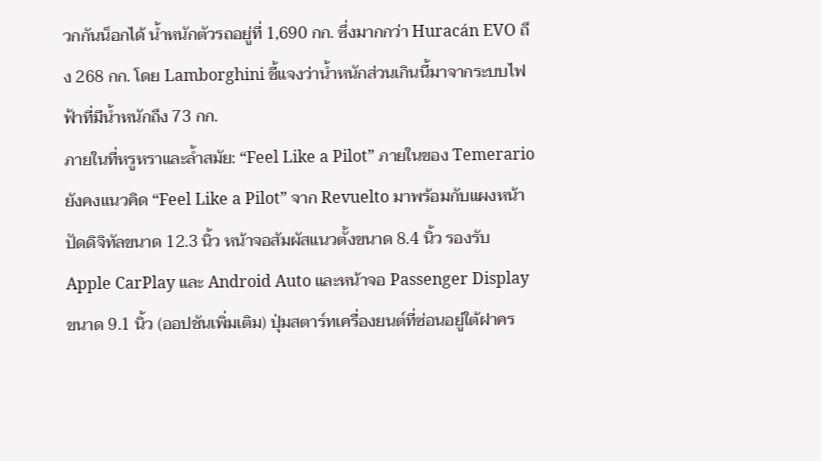วกกันน็อกได้ น้ำหนักตัวรถอยู่ที่ 1,690 กก. ซึ่งมากกว่า Huracán EVO ถึง 268 กก. โดย Lamborghini ชี้แจงว่าน้ำหนักส่วนเกินนี้มาจากระบบไฟฟ้าที่มีน้ำหนักถึง 73 กก.
ภายในที่หรูหราและล้ำสมัย: “Feel Like a Pilot” ภายในของ Temerario ยังคงแนวคิด “Feel Like a Pilot” จาก Revuelto มาพร้อมกับแผงหน้าปัดดิจิทัลขนาด 12.3 นิ้ว หน้าจอสัมผัสแนวตั้งขนาด 8.4 นิ้ว รองรับ Apple CarPlay และ Android Auto และหน้าจอ Passenger Display ขนาด 9.1 นิ้ว (ออปชันเพิ่มเติม) ปุ่มสตาร์ทเครื่องยนต์ที่ซ่อนอยู่ใต้ฝาคร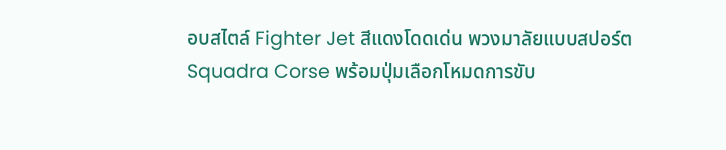อบสไตล์ Fighter Jet สีแดงโดดเด่น พวงมาลัยแบบสปอร์ต Squadra Corse พร้อมปุ่มเลือกโหมดการขับ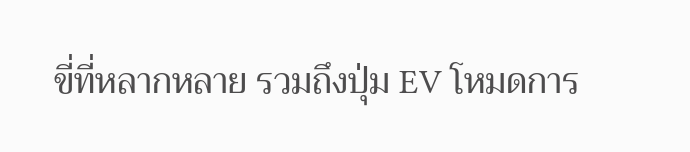ขี่ที่หลากหลาย รวมถึงปุ่ม EV โหมดการ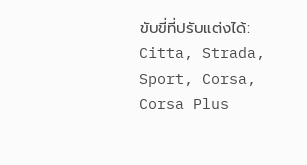ขับขี่ที่ปรับแต่งได้: Citta, Strada, Sport, Corsa, Corsa Plus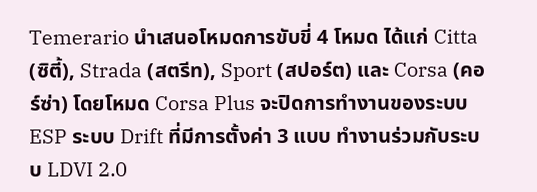Temerario นำเสนอโหมดการขับขี่ 4 โหมด ได้แก่ Citta (ซิตี้), Strada (สตรีท), Sport (สปอร์ต) และ Corsa (คอร์ซ่า) โดยโหมด Corsa Plus จะปิดการทำงานของระบบ ESP ระบบ Drift ที่มีการตั้งค่า 3 แบบ ทำงานร่วมกับระบบ LDVI 2.0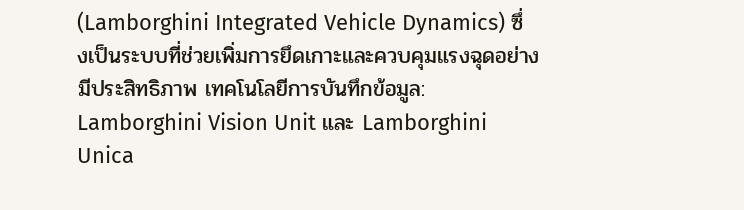(Lamborghini Integrated Vehicle Dynamics) ซึ่งเป็นระบบที่ช่วยเพิ่มการยึดเกาะและควบคุมแรงฉุดอย่างมีประสิทธิภาพ เทคโนโลยีการบันทึกข้อมูล: Lamborghini Vision Unit และ Lamborghini Unica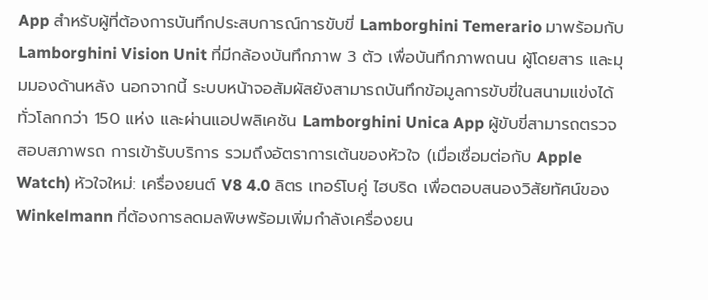App สำหรับผู้ที่ต้องการบันทึกประสบการณ์การขับขี่ Lamborghini Temerario มาพร้อมกับ Lamborghini Vision Unit ที่มีกล้องบันทึกภาพ 3 ตัว เพื่อบันทึกภาพถนน ผู้โดยสาร และมุมมองด้านหลัง นอกจากนี้ ระบบหน้าจอสัมผัสยังสามารถบันทึกข้อมูลการขับขี่ในสนามแข่งได้ทั่วโลกกว่า 150 แห่ง และผ่านแอปพลิเคชัน Lamborghini Unica App ผู้ขับขี่สามารถตรวจสอบสภาพรถ การเข้ารับบริการ รวมถึงอัตราการเต้นของหัวใจ (เมื่อเชื่อมต่อกับ Apple Watch) หัวใจใหม่: เครื่องยนต์ V8 4.0 ลิตร เทอร์โบคู่ ไฮบริด เพื่อตอบสนองวิสัยทัศน์ของ Winkelmann ที่ต้องการลดมลพิษพร้อมเพิ่มกำลังเครื่องยน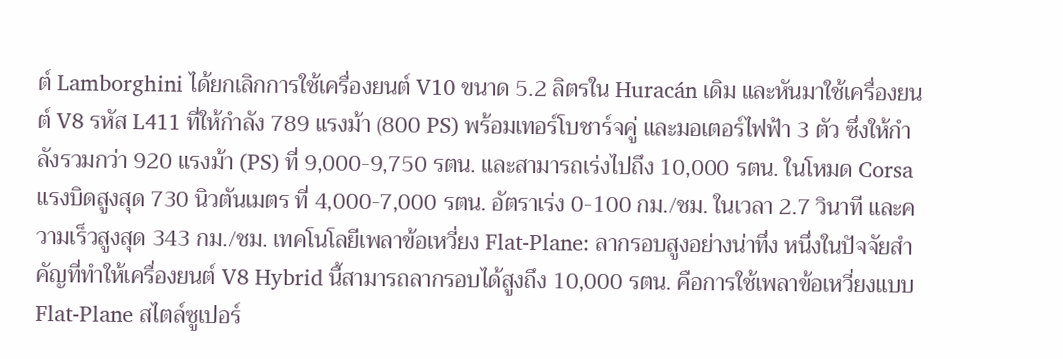ต์ Lamborghini ได้ยกเลิกการใช้เครื่องยนต์ V10 ขนาด 5.2 ลิตรใน Huracán เดิม และหันมาใช้เครื่องยนต์ V8 รหัส L411 ที่ให้กำลัง 789 แรงม้า (800 PS) พร้อมเทอร์โบชาร์จคู่ และมอเตอร์ไฟฟ้า 3 ตัว ซึ่งให้กำลังรวมกว่า 920 แรงม้า (PS) ที่ 9,000-9,750 รตน. และสามารถเร่งไปถึง 10,000 รตน. ในโหมด Corsa แรงบิดสูงสุด 730 นิวตันเมตร ที่ 4,000-7,000 รตน. อัตราเร่ง 0-100 กม./ชม. ในเวลา 2.7 วินาที และความเร็วสูงสุด 343 กม./ชม. เทคโนโลยีเพลาข้อเหวี่ยง Flat-Plane: ลากรอบสูงอย่างน่าทึ่ง หนึ่งในปัจจัยสำคัญที่ทำให้เครื่องยนต์ V8 Hybrid นี้สามารถลากรอบได้สูงถึง 10,000 รตน. คือการใช้เพลาข้อเหวี่ยงแบบ Flat-Plane สไตล์ซูเปอร์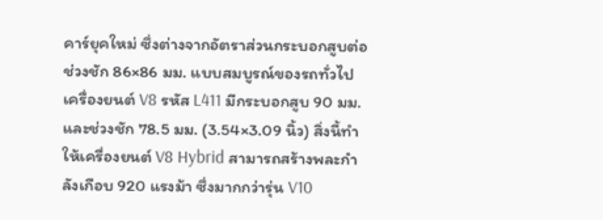คาร์ยุคใหม่ ซึ่งต่างจากอัตราส่วนกระบอกสูบต่อช่วงชัก 86×86 มม. แบบสมบูรณ์ของรถทั่วไป เครื่องยนต์ V8 รหัส L411 มีกระบอกสูบ 90 มม. และช่วงชัก 78.5 มม. (3.54×3.09 นิ้ว) สิ่งนี้ทำให้เครื่องยนต์ V8 Hybrid สามารถสร้างพละกำลังเกือบ 920 แรงม้า ซึ่งมากกว่ารุ่น V10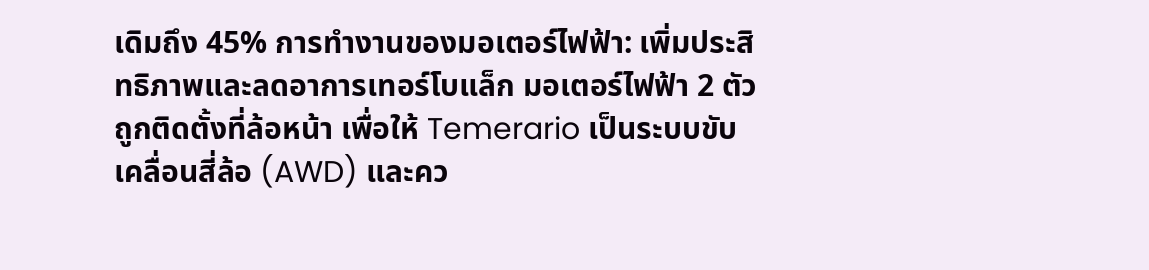เดิมถึง 45% การทำงานของมอเตอร์ไฟฟ้า: เพิ่มประสิทธิภาพและลดอาการเทอร์โบแล็ก มอเตอร์ไฟฟ้า 2 ตัวถูกติดตั้งที่ล้อหน้า เพื่อให้ Temerario เป็นระบบขับเคลื่อนสี่ล้อ (AWD) และคว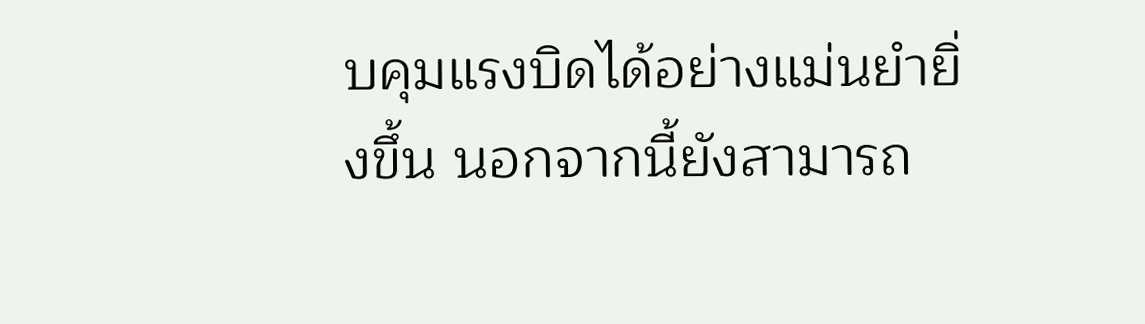บคุมแรงบิดได้อย่างแม่นยำยิ่งขึ้น นอกจากนี้ยังสามารถ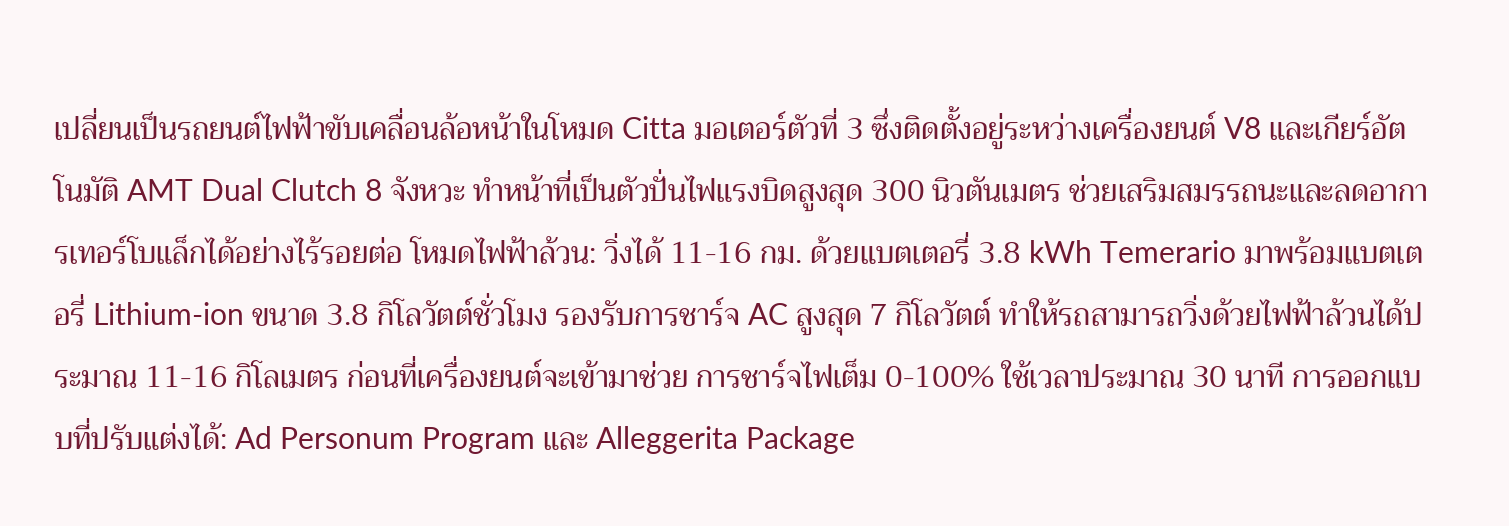เปลี่ยนเป็นรถยนต์ไฟฟ้าขับเคลื่อนล้อหน้าในโหมด Citta มอเตอร์ตัวที่ 3 ซึ่งติดตั้งอยู่ระหว่างเครื่องยนต์ V8 และเกียร์อัตโนมัติ AMT Dual Clutch 8 จังหวะ ทำหน้าที่เป็นตัวปั่นไฟแรงบิดสูงสุด 300 นิวตันเมตร ช่วยเสริมสมรรถนะและลดอาการเทอร์โบแล็กได้อย่างไร้รอยต่อ โหมดไฟฟ้าล้วน: วิ่งได้ 11-16 กม. ด้วยแบตเตอรี่ 3.8 kWh Temerario มาพร้อมแบตเตอรี่ Lithium-ion ขนาด 3.8 กิโลวัตต์ชั่วโมง รองรับการชาร์จ AC สูงสุด 7 กิโลวัตต์ ทำให้รถสามารถวิ่งด้วยไฟฟ้าล้วนได้ประมาณ 11-16 กิโลเมตร ก่อนที่เครื่องยนต์จะเข้ามาช่วย การชาร์จไฟเต็ม 0-100% ใช้เวลาประมาณ 30 นาที การออกแบบที่ปรับแต่งได้: Ad Personum Program และ Alleggerita Package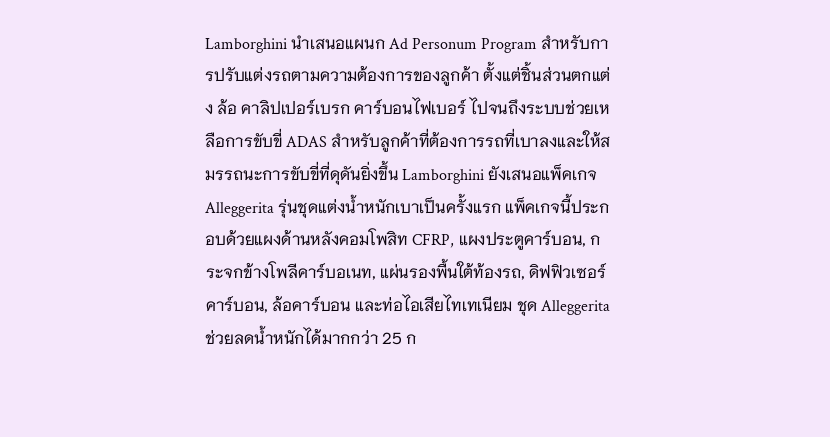Lamborghini นำเสนอแผนก Ad Personum Program สำหรับการปรับแต่งรถตามความต้องการของลูกค้า ตั้งแต่ชิ้นส่วนตกแต่ง ล้อ คาลิปเปอร์เบรก คาร์บอนไฟเบอร์ ไปจนถึงระบบช่วยเหลือการขับขี่ ADAS สำหรับลูกค้าที่ต้องการรถที่เบาลงและให้สมรรถนะการขับขี่ที่ดุดันยิ่งขึ้น Lamborghini ยังเสนอแพ็คเกจ Alleggerita รุ่นชุดแต่งน้ำหนักเบาเป็นครั้งแรก แพ็คเกจนี้ประกอบด้วยแผงด้านหลังคอมโพสิท CFRP, แผงประตูคาร์บอน, กระจกข้างโพลีคาร์บอเนท, แผ่นรองพื้นใต้ท้องรถ, ดิฟฟิวเซอร์คาร์บอน, ล้อคาร์บอน และท่อไอเสียไทเทเนียม ชุด Alleggerita ช่วยลดน้ำหนักได้มากกว่า 25 ก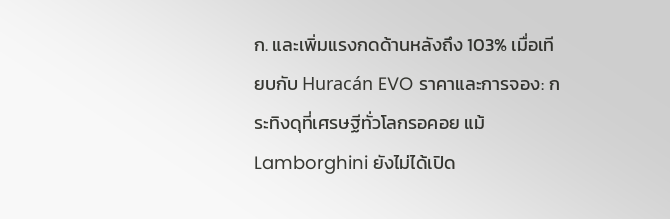ก. และเพิ่มแรงกดด้านหลังถึง 103% เมื่อเทียบกับ Huracán EVO ราคาและการจอง: กระทิงดุที่เศรษฐีทั่วโลกรอคอย แม้ Lamborghini ยังไม่ได้เปิด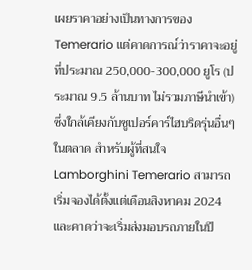เผยราคาอย่างเป็นทางการของ Temerario แต่คาดการณ์ว่าราคาจะอยู่ที่ประมาณ 250,000-300,000 ยูโร (ประมาณ 9.5 ล้านบาท ไม่รวมภาษีนำเข้า) ซึ่งใกล้เคียงกับซูเปอร์คาร์ไฮบริดรุ่นอื่นๆ ในตลาด สำหรับผู้ที่สนใจ Lamborghini Temerario สามารถเริ่มจองได้ตั้งแต่เดือนสิงหาคม 2024 และคาดว่าจะเริ่มส่งมอบรถภายในปี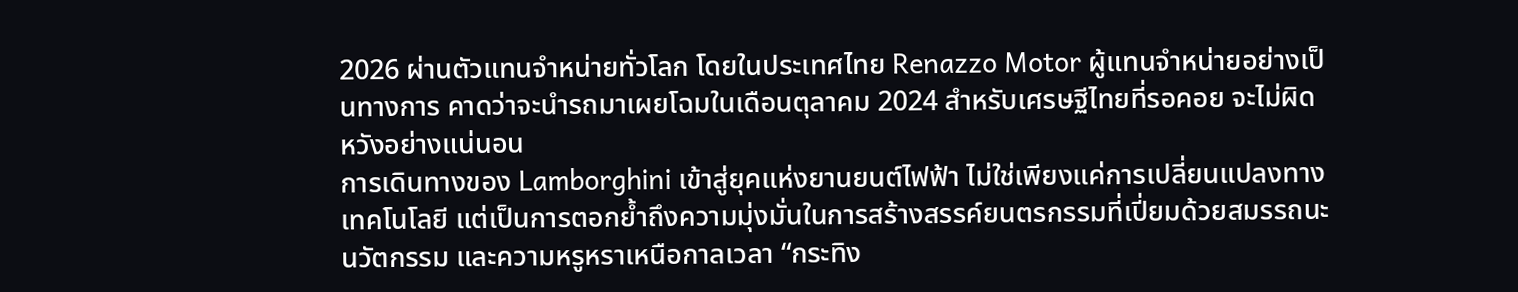2026 ผ่านตัวแทนจำหน่ายทั่วโลก โดยในประเทศไทย Renazzo Motor ผู้แทนจำหน่ายอย่างเป็นทางการ คาดว่าจะนำรถมาเผยโฉมในเดือนตุลาคม 2024 สำหรับเศรษฐีไทยที่รอคอย จะไม่ผิดหวังอย่างแน่นอน
การเดินทางของ Lamborghini เข้าสู่ยุคแห่งยานยนต์ไฟฟ้า ไม่ใช่เพียงแค่การเปลี่ยนแปลงทางเทคโนโลยี แต่เป็นการตอกย้ำถึงความมุ่งมั่นในการสร้างสรรค์ยนตรกรรมที่เปี่ยมด้วยสมรรถนะ นวัตกรรม และความหรูหราเหนือกาลเวลา “กระทิง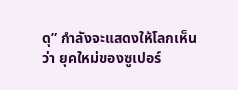ดุ” กำลังจะแสดงให้โลกเห็นว่า ยุคใหม่ของซูเปอร์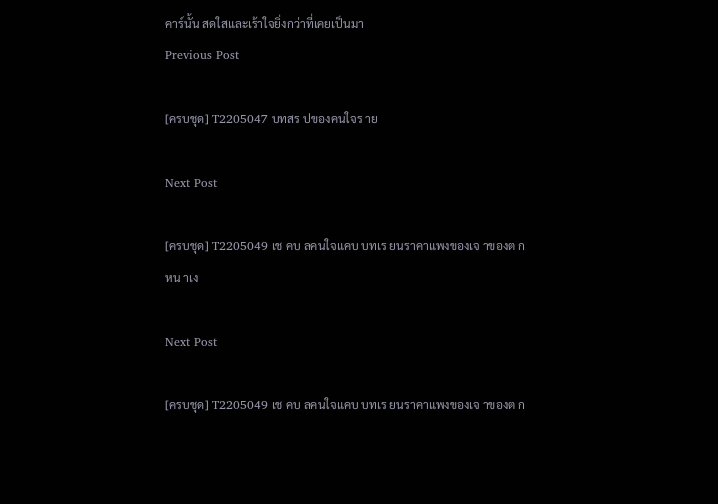คาร์นั้น สดใสและเร้าใจยิ่งกว่าที่เคยเป็นมา
Previous Post

[ครบชุด] T2205047 บทสร ปของคนใจร าย

Next Post

[ครบชุด] T2205049 เช คบ ลคนใจแคบ บทเร ยนราคาแพงของเจ าของต กหน าเง

Next Post

[ครบชุด] T2205049 เช คบ ลคนใจแคบ บทเร ยนราคาแพงของเจ าของต ก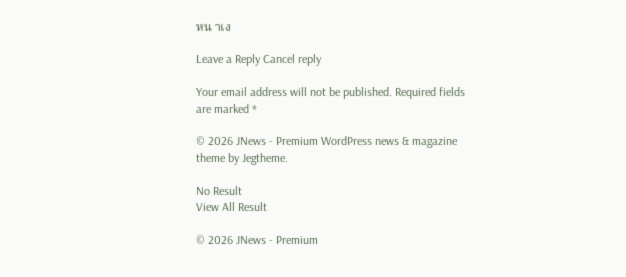หน าเง

Leave a Reply Cancel reply

Your email address will not be published. Required fields are marked *

© 2026 JNews - Premium WordPress news & magazine theme by Jegtheme.

No Result
View All Result

© 2026 JNews - Premium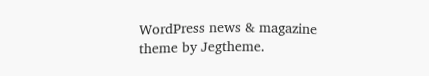WordPress news & magazine theme by Jegtheme.